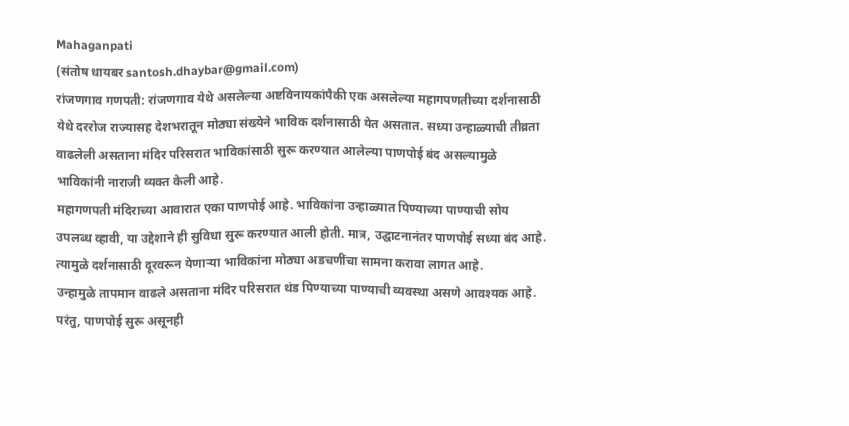Mahaganpati
(संतोष धायबर santosh.dhaybar@gmail.com)
रांजणगाव गणपती: रांजणगाव येथे असलेल्या अष्टविनायकांपैकी एक असलेल्या महागपणतीच्या दर्शनासाठी येथे दररोज राज्यासह देशभरातून मोठ्या संख्येने भाविक दर्शनासाठी येत असतात. सध्या उन्हाळ्याची तीव्रता वाढलेली असताना मंदिर परिसरात भाविकांसाठी सुरू करण्यात आलेल्या पाणपोई बंद असल्यामुळे भाविकांनी नाराजी व्यक्त केली आहे.
महागणपती मंदिराच्या आवारात एका पाणपोई आहे. भाविकांना उन्हाळ्यात पिण्याच्या पाण्याची सोय उपलब्ध व्हावी, या उद्देशाने ही सुविधा सुरू करण्यात आली होती. मात्र, उद्घाटनानंतर पाणपोई सध्या बंद आहे. त्यामुळे दर्शनासाठी दूरवरून येणाऱ्या भाविकांना मोठ्या अडचणींचा सामना करावा लागत आहे.
उन्हामुळे तापमान वाढले असताना मंदिर परिसरात थंड पिण्याच्या पाण्याची व्यवस्था असणे आवश्यक आहे. परंतु, पाणपोई सुरू असूनही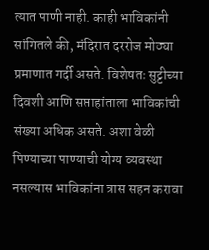त्यात पाणी नाही. काही भाविकांनी सांगितले की, मंदिरात दररोज मोठ्या प्रमाणात गर्दी असते. विशेषतः सुट्टीच्या दिवशी आणि सप्ताहांताला भाविकांची संख्या अधिक असते. अशा वेळी पिण्याच्या पाण्याची योग्य व्यवस्था नसल्यास भाविकांना त्रास सहन करावा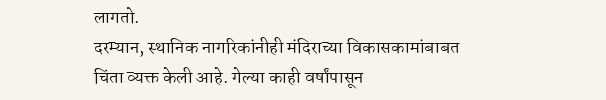लागतो.
दरम्यान, स्थानिक नागरिकांनीही मंदिराच्या विकासकामांबाबत चिंता व्यक्त केली आहे. गेल्या काही वर्षांपासून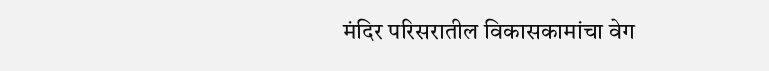मंदिर परिसरातील विकासकामांचा वेग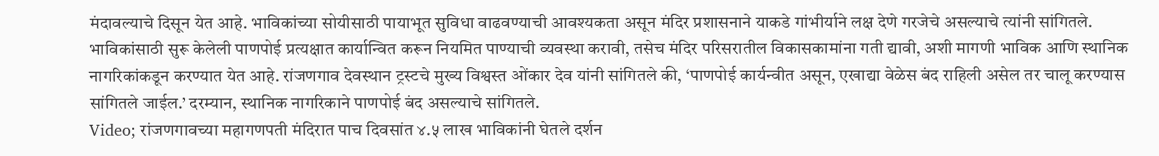मंदावल्याचे दिसून येत आहे. भाविकांच्या सोयीसाठी पायाभूत सुविधा वाढवण्याची आवश्यकता असून मंदिर प्रशासनाने याकडे गांभीर्याने लक्ष देणे गरजेचे असल्याचे त्यांनी सांगितले.
भाविकांसाठी सुरू केलेली पाणपोई प्रत्यक्षात कार्यान्वित करून नियमित पाण्याची व्यवस्था करावी, तसेच मंदिर परिसरातील विकासकामांना गती द्यावी, अशी मागणी भाविक आणि स्थानिक नागरिकांकडून करण्यात येत आहे. रांजणगाव देवस्थान ट्रस्टचे मुख्य विश्वस्त ओंकार देव यांनी सांगितले की, ‘पाणपोई कार्यन्वीत असून, एखाद्या वेळेस बंद राहिली असेल तर चालू करण्यास सांगितले जाईल.’ दरम्यान, स्थानिक नागरिकाने पाणपोई बंद असल्याचे सांगितले.
Video; रांजणगावच्या महागणपती मंदिरात पाच दिवसांत ४.५ लाख भाविकांनी घेतले दर्शन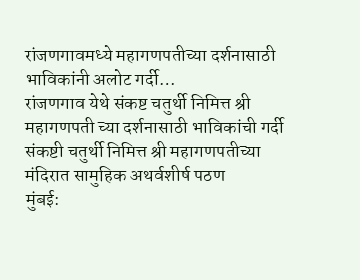रांजणगावमध्ये महागणपतीच्या दर्शनासाठी भाविकांनी अलोट गर्दी…
रांजणगाव येथे संकष्ट चतुर्थी निमित्त श्री महागणपती च्या दर्शनासाठी भाविकांची गर्दी
संकष्टी चतुर्थी निमित्त श्री महागणपतीच्या मंदिरात सामुहिक अथर्वशीर्ष पठण
मुंबई: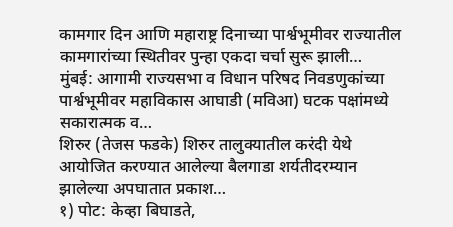कामगार दिन आणि महाराष्ट्र दिनाच्या पार्श्वभूमीवर राज्यातील कामगारांच्या स्थितीवर पुन्हा एकदा चर्चा सुरू झाली…
मुंबई: आगामी राज्यसभा व विधान परिषद निवडणुकांच्या पार्श्वभूमीवर महाविकास आघाडी (मविआ) घटक पक्षांमध्ये सकारात्मक व…
शिरुर (तेजस फडके) शिरुर तालुक्यातील करंदी येथे आयोजित करण्यात आलेल्या बैलगाडा शर्यतीदरम्यान झालेल्या अपघातात प्रकाश…
१) पोट: केव्हा बिघाडते,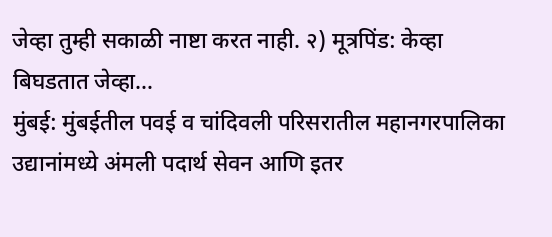जेव्हा तुम्ही सकाळी नाष्टा करत नाही. २) मूत्रपिंड: केव्हा बिघडतात जेव्हा…
मुंबई: मुंबईतील पवई व चांदिवली परिसरातील महानगरपालिका उद्यानांमध्ये अंमली पदार्थ सेवन आणि इतर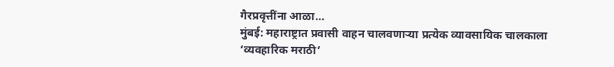गैरप्रवृत्तींना आळा…
मुंबई: महाराष्ट्रात प्रवासी वाहन चालवणाऱ्या प्रत्येक व्यावसायिक चालकाला ‘व्यवहारिक मराठी’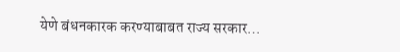येणे बंधनकारक करण्याबाबत राज्य सरकार…